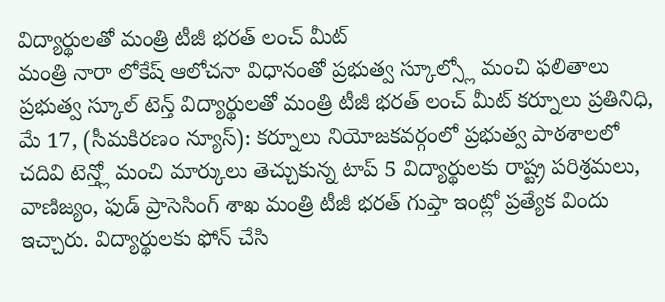విద్యార్థులతో మంత్రి టీజీ భరత్ లంచ్ మీట్
మంత్రి నారా లోకేష్ ఆలోచనా విధానంతో ప్రభుత్వ స్కూల్స్లో మంచి ఫలితాలు ప్రభుత్వ స్కూల్ టెన్త్ విద్యార్థులతో మంత్రి టీజీ భరత్ లంచ్ మీట్ కర్నూలు ప్రతినిధి, మే 17, (సీమకిరణం న్యూస్): కర్నూలు నియోజకవర్గంలో ప్రభుత్వ పాఠశాలలో చదివి టెన్త్లో మంచి మార్కులు తెచ్చుకున్న టాప్ 5 విద్యార్థులకు రాష్ట్ర పరిశ్రమలు, వాణిజ్యం, ఫుడ్ ప్రాసెసింగ్ శాఖ మంత్రి టీజీ భరత్ గుప్తా ఇంట్లో ప్రత్యేక విందు ఇచ్చారు. విద్యార్థులకు ఫోన్ చేసి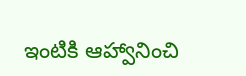ఇంటికి ఆహ్వానించి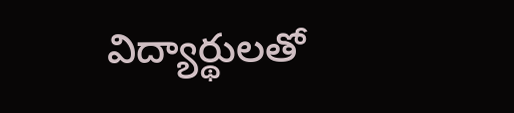విద్యార్థులతో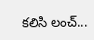కలిసి లంచ్...